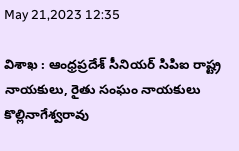May 21,2023 12:35

విశాఖ : ఆంధ్రప్రదేశ్‌ సీనియర్‌ సిపిఐ రాష్ట్ర నాయకులు, రైతు సంఘం నాయకులు కొల్లినాగేశ్వరావు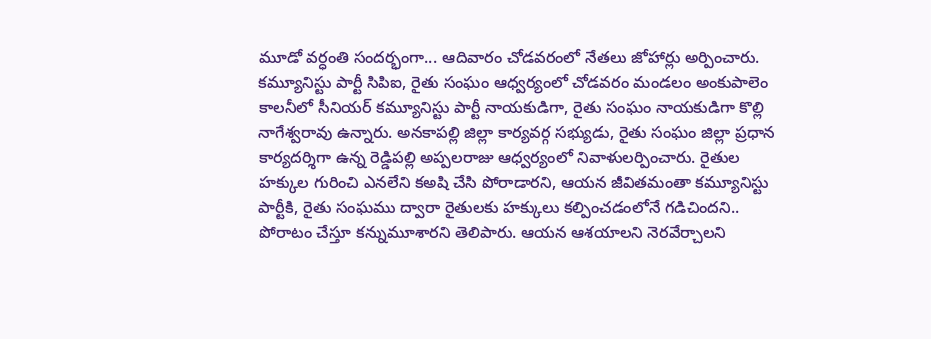మూడో వర్ధంతి సందర్భంగా... ఆదివారం చోడవరంలో నేతలు జోహార్లు అర్పించారు. కమ్యూనిస్టు పార్టీ సిపిఐ, రైతు సంఘం ఆధ్వర్యంలో చోడవరం మండలం అంకుపాలెం కాలనీలో సీనియర్‌ కమ్యూనిస్టు పార్టీ నాయకుడిగా, రైతు సంఘం నాయకుడిగా కొల్లి నాగేశ్వరావు ఉన్నారు. అనకాపల్లి జిల్లా కార్యవర్గ సభ్యుడు, రైతు సంఘం జిల్లా ప్రధాన కార్యదర్శిగా ఉన్న రెడ్డిపల్లి అప్పలరాజు ఆధ్వర్యంలో నివాళులర్పించారు. రైతుల హక్కుల గురించి ఎనలేని కఅషి చేసి పోరాడారని, ఆయన జీవితమంతా కమ్యూనిస్టు పార్టీకి, రైతు సంఘము ద్వారా రైతులకు హక్కులు కల్పించడంలోనే గడిచిందని.. పోరాటం చేస్తూ కన్నుమూశారని తెలిపారు. ఆయన ఆశయాలని నెరవేర్చాలని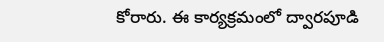కోరారు. ఈ కార్యక్రమంలో ద్వారపూడి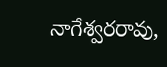నాగేశ్వరరావు,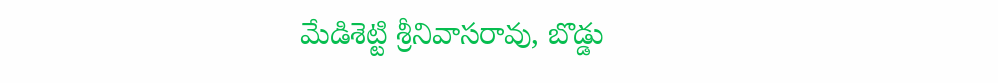మేడిశెట్టి శ్రీనివాసరావు, బొడ్డు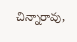చిన్నారావు,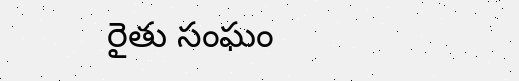రైతు సంఘం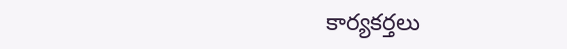కార్యకర్తలు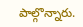పాల్గొన్నారు.